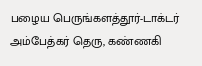பழைய பெருங்களத்தூர்-டாக்டர் அம்பேத்கர் தெரு, கண்ணகி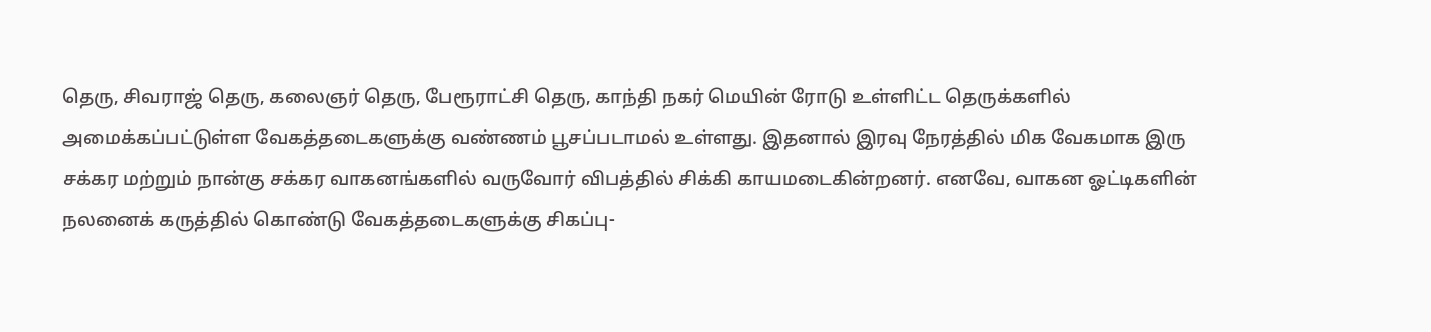தெரு, சிவராஜ் தெரு, கலைஞர் தெரு, பேரூராட்சி தெரு, காந்தி நகர் மெயின் ரோடு உள்ளிட்ட தெருக்களில் அமைக்கப்பட்டுள்ள வேகத்தடைகளுக்கு வண்ணம் பூசப்படாமல் உள்ளது. இதனால் இரவு நேரத்தில் மிக வேகமாக இரு சக்கர மற்றும் நான்கு சக்கர வாகனங்களில் வருவோர் விபத்தில் சிக்கி காயமடைகின்றனர். எனவே, வாகன ஓட்டிகளின் நலனைக் கருத்தில் கொண்டு வேகத்தடைகளுக்கு சிகப்பு-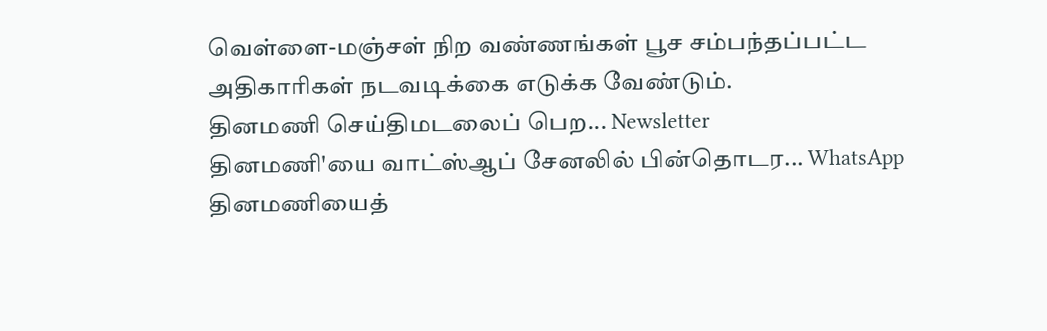வெள்ளை-மஞ்சள் நிற வண்ணங்கள் பூச சம்பந்தப்பட்ட அதிகாரிகள் நடவடிக்கை எடுக்க வேண்டும்.
தினமணி செய்திமடலைப் பெற... Newsletter
தினமணி'யை வாட்ஸ்ஆப் சேனலில் பின்தொடர... WhatsApp
தினமணியைத்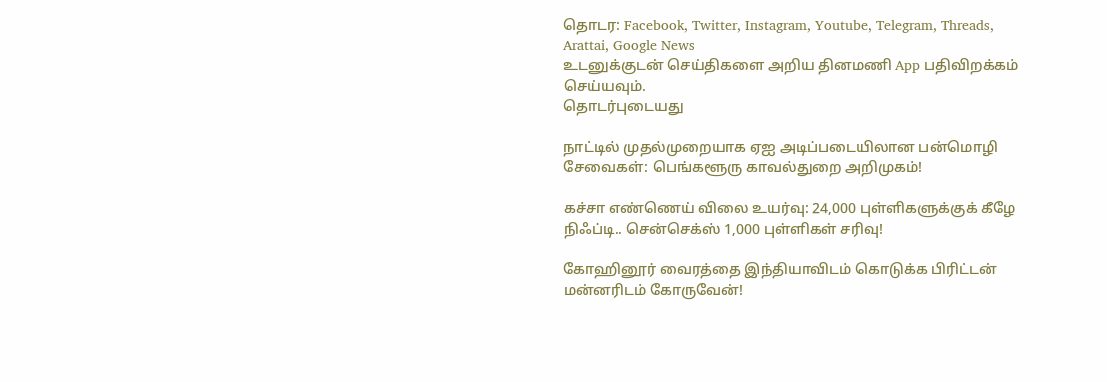தொடர: Facebook, Twitter, Instagram, Youtube, Telegram, Threads, Arattai, Google News
உடனுக்குடன் செய்திகளை அறிய தினமணி App பதிவிறக்கம் செய்யவும்.
தொடர்புடையது

நாட்டில் முதல்முறையாக ஏஐ அடிப்படையிலான பன்மொழி சேவைகள்: பெங்களூரு காவல்துறை அறிமுகம்!

கச்சா எண்ணெய் விலை உயர்வு: 24,000 புள்ளிகளுக்குக் கீழே நிஃப்டி.. சென்செக்ஸ் 1,000 புள்ளிகள் சரிவு!

கோஹினூர் வைரத்தை இந்தியாவிடம் கொடுக்க பிரிட்டன் மன்னரிடம் கோருவேன்!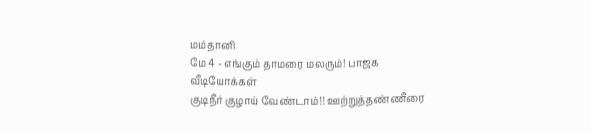மம்தானி
மே 4 - எங்கும் தாமரை மலரும்! பாஜக
வீடியோக்கள்
குடிநீர் குழாய் வேண்டாம்!! ஊற்றுத்தண்ணீரை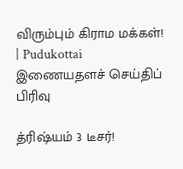விரும்பும் கிராம மக்கள்! | Pudukottai
இணையதளச் செய்திப் பிரிவு

த்ரிஷ்யம் 3 டீசர்!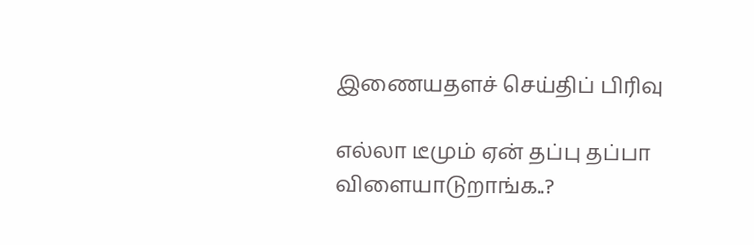இணையதளச் செய்திப் பிரிவு

எல்லா டீமும் ஏன் தப்பு தப்பா விளையாடுறாங்க..?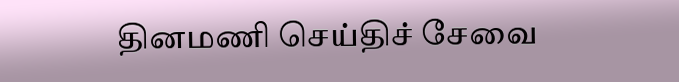தினமணி செய்திச் சேவை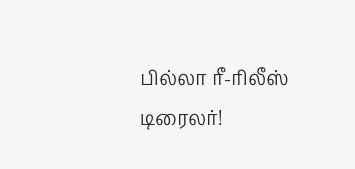பில்லா ரீ-ரிலீஸ் டிரைலர்!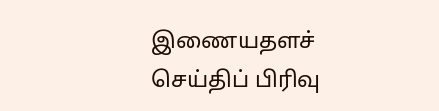இணையதளச் செய்திப் பிரிவு